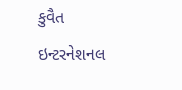કુવૈત ઇન્ટરનેશનલ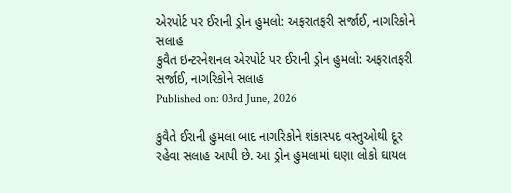એરપોર્ટ પર ઈરાની ડ્રોન હુમલો: અફરાતફરી સર્જાઈ, નાગરિકોને સલાહ
કુવૈત ઇન્ટરનેશનલ એરપોર્ટ પર ઈરાની ડ્રોન હુમલો: અફરાતફરી સર્જાઈ, નાગરિકોને સલાહ
Published on: 03rd June, 2026

કુવૈતે ઈરાની હુમલા બાદ નાગરિકોને શંકાસ્પદ વસ્તુઓથી દૂર રહેવા સલાહ આપી છે. આ ડ્રોન હુમલામાં ઘણા લોકો ઘાયલ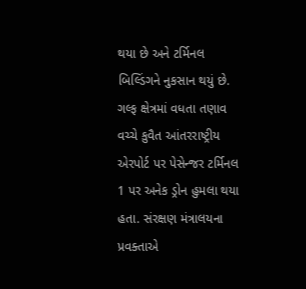થયા છે અને ટર્મિનલ બિલ્ડિંગને નુકસાન થયું છે. ગલ્ફ ક્ષેત્રમાં વધતા તણાવ વચ્ચે કુવૈત આંતરરાષ્ટ્રીય એરપોર્ટ પર પેસેન્જર ટર્મિનલ 1 પર અનેક ડ્રોન હુમલા થયા હતા. સંરક્ષણ મંત્રાલયના પ્રવક્તાએ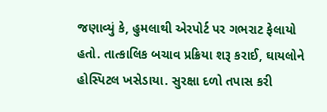જણાવ્યું કે, હુમલાથી એરપોર્ટ પર ગભરાટ ફેલાયો હતો. તાત્કાલિક બચાવ પ્રક્રિયા શરૂ કરાઈ, ઘાયલોને હોસ્પિટલ ખસેડાયા. સુરક્ષા દળો તપાસ કરી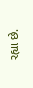રહ્યા છે.